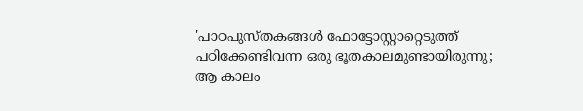'പാഠപുസ്തകങ്ങള്‍ ഫോട്ടോസ്റ്റാറ്റെടുത്ത് പഠിക്കേണ്ടിവന്ന ഒരു ഭൂതകാലമുണ്ടായിരുന്നു; ആ കാലം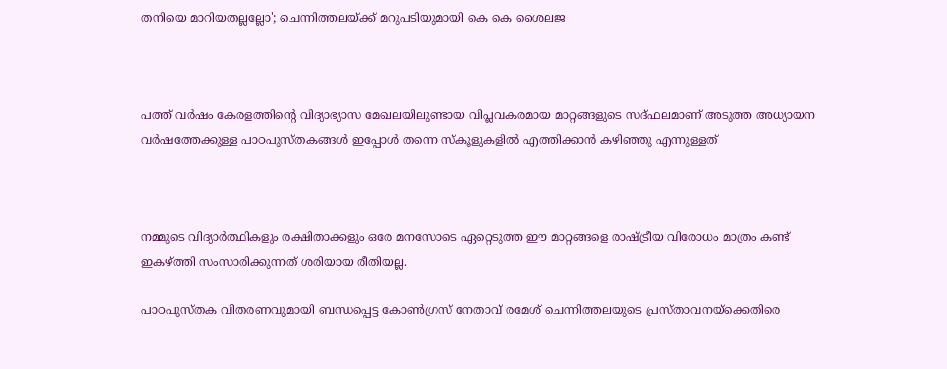തനിയെ മാറിയതല്ലല്ലോ'; ചെന്നിത്തലയ്ക്ക് മറുപടിയുമായി കെ കെ ശൈലജ



പത്ത് വര്‍ഷം കേരളത്തിന്റെ വിദ്യാഭ്യാസ മേഖലയിലുണ്ടായ വിപ്ലവകരമായ മാറ്റങ്ങളുടെ സദ്ഫലമാണ് അടുത്ത അധ്യായന വര്‍ഷത്തേക്കുള്ള പാഠപുസ്തകങ്ങള്‍ ഇപ്പോള്‍ തന്നെ സ്‌കൂളുകളില്‍ എത്തിക്കാന്‍ കഴിഞ്ഞു എന്നുള്ളത്



നമ്മുടെ വിദ്യാര്‍ത്ഥികളും രക്ഷിതാക്കളും ഒരേ മനസോടെ ഏറ്റെടുത്ത ഈ മാറ്റങ്ങളെ രാഷ്ട്രീയ വിരോധം മാത്രം കണ്ട് ഇകഴ്ത്തി സംസാരിക്കുന്നത് ശരിയായ രീതിയല്ല.

പാഠപുസ്തക വിതരണവുമായി ബന്ധപ്പെട്ട കോണ്‍ഗ്രസ് നേതാവ് രമേശ് ചെന്നിത്തലയുടെ പ്രസ്താവനയ്ക്കെതിരെ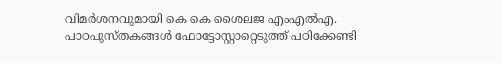വിമര്‍ശനവുമായി കെ കെ ശൈലജ എംഎല്‍എ. പാഠപുസ്തകങ്ങള്‍ ഫോട്ടോസ്റ്റാറ്റെടുത്ത് പഠിക്കേണ്ടി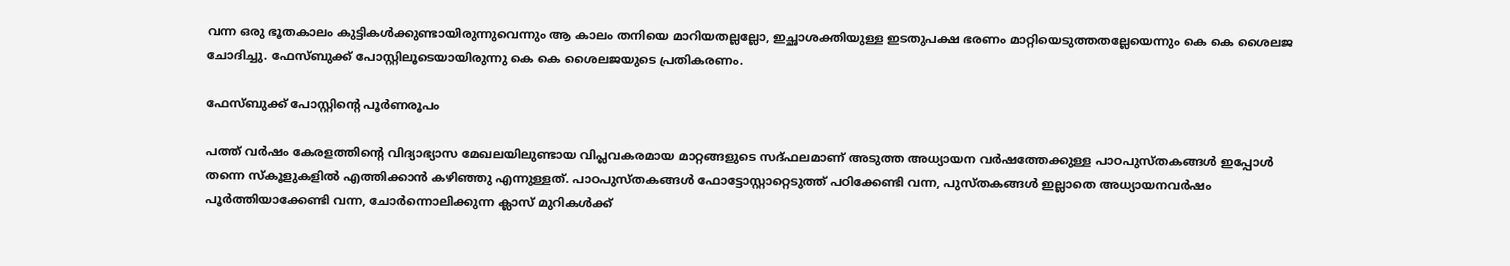വന്ന ഒരു ഭൂതകാലം കുട്ടികള്‍ക്കുണ്ടായിരുന്നുവെന്നും ആ കാലം തനിയെ മാറിയതല്ലല്ലോ, ഇച്ഛാശക്തിയുള്ള ഇടതുപക്ഷ ഭരണം മാറ്റിയെടുത്തതല്ലേയെന്നും കെ കെ ശൈലജ ചോദിച്ചു. ഫേസ്ബുക്ക് പോസ്റ്റിലൂടെയായിരുന്നു കെ കെ ശൈലജയുടെ പ്രതികരണം.

ഫേസ്ബുക്ക് പോസ്റ്റിന്റെ പൂര്‍ണരൂപം

പത്ത് വര്‍ഷം കേരളത്തിന്റെ വിദ്യാഭ്യാസ മേഖലയിലുണ്ടായ വിപ്ലവകരമായ മാറ്റങ്ങളുടെ സദ്ഫലമാണ് അടുത്ത അധ്യായന വര്‍ഷത്തേക്കുള്ള പാഠപുസ്തകങ്ങള്‍ ഇപ്പോള്‍ തന്നെ സ്‌കൂളുകളില്‍ എത്തിക്കാന്‍ കഴിഞ്ഞു എന്നുള്ളത്. പാഠപുസ്തകങ്ങള്‍ ഫോട്ടോസ്റ്റാറ്റെടുത്ത് പഠിക്കേണ്ടി വന്ന, പുസ്തകങ്ങള്‍ ഇല്ലാതെ അധ്യായനവര്‍ഷം പൂര്‍ത്തിയാക്കേണ്ടി വന്ന, ചോര്‍ന്നൊലിക്കുന്ന ക്ലാസ് മുറികള്‍ക്ക്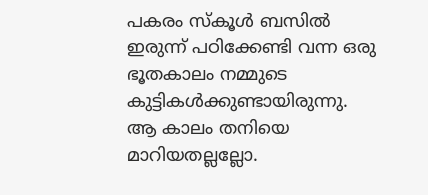പകരം സ്‌കൂള്‍ ബസില്‍ ഇരുന്ന് പഠിക്കേണ്ടി വന്ന ഒരു ഭൂതകാലം നമ്മുടെ കുട്ടികള്‍ക്കുണ്ടായിരുന്നു. ആ കാലം തനിയെ മാറിയതല്ലല്ലോ.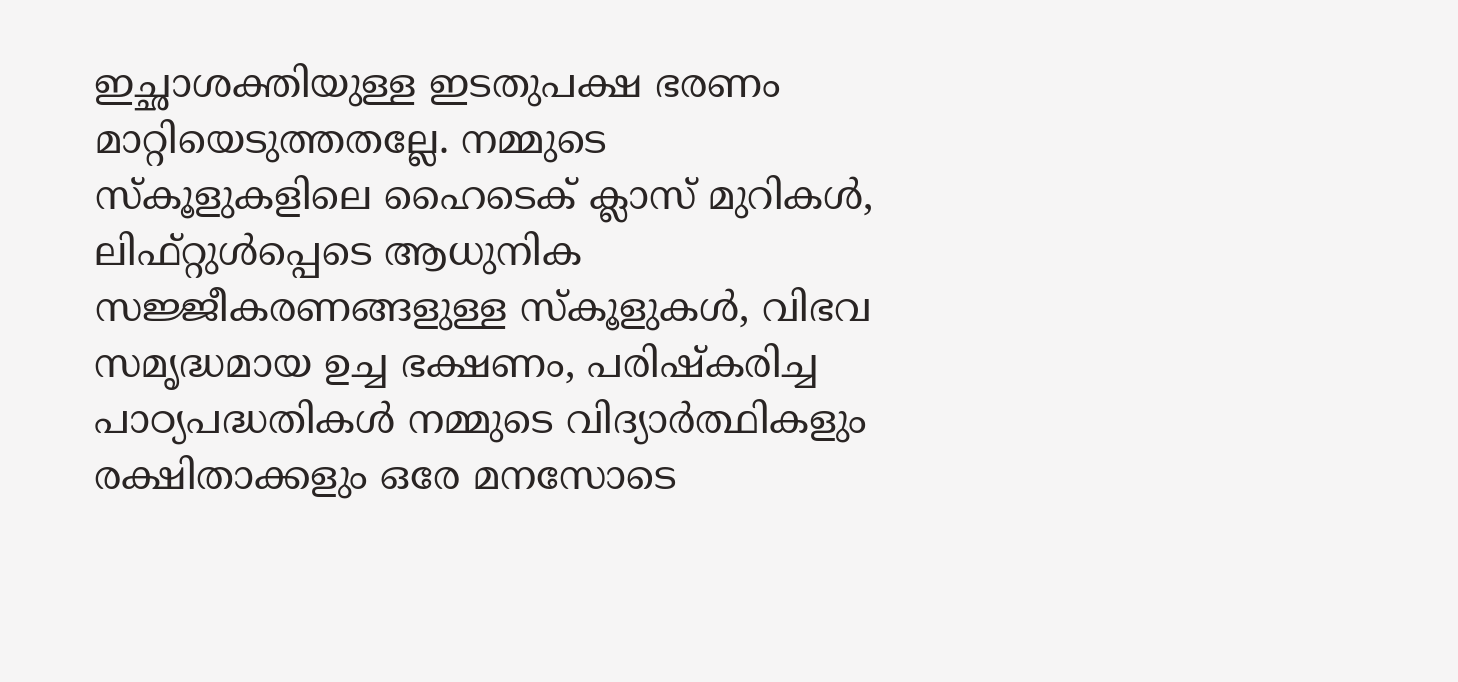ഇച്ഛാശക്തിയുള്ള ഇടതുപക്ഷ ഭരണം മാറ്റിയെടുത്തതല്ലേ. നമ്മുടെ സ്‌കൂളുകളിലെ ഹൈടെക് ക്ലാസ് മുറികള്‍, ലിഫ്റ്റുള്‍പ്പെടെ ആധുനിക സജ്ജീകരണങ്ങളുള്ള സ്‌കൂളുകള്‍, വിഭവ സമൃദ്ധമായ ഉച്ച ഭക്ഷണം, പരിഷ്‌കരിച്ച പാഠ്യപദ്ധതികള്‍ നമ്മുടെ വിദ്യാര്‍ത്ഥികളും രക്ഷിതാക്കളും ഒരേ മനസോടെ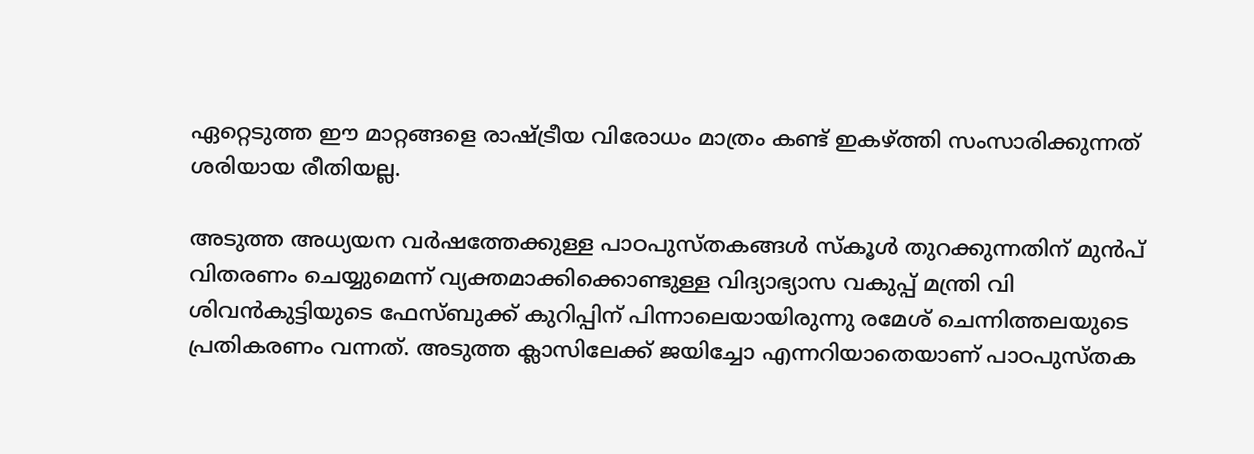ഏറ്റെടുത്ത ഈ മാറ്റങ്ങളെ രാഷ്ട്രീയ വിരോധം മാത്രം കണ്ട് ഇകഴ്ത്തി സംസാരിക്കുന്നത് ശരിയായ രീതിയല്ല.

അടുത്ത അധ്യയന വര്‍ഷത്തേക്കുള്ള പാഠപുസ്തകങ്ങള്‍ സ്‌കൂള്‍ തുറക്കുന്നതിന് മുന്‍പ് വിതരണം ചെയ്യുമെന്ന് വ്യക്തമാക്കിക്കൊണ്ടുള്ള വിദ്യാഭ്യാസ വകുപ്പ് മന്ത്രി വി ശിവന്‍കുട്ടിയുടെ ഫേസ്ബുക്ക് കുറിപ്പിന് പിന്നാലെയായിരുന്നു രമേശ് ചെന്നിത്തലയുടെ പ്രതികരണം വന്നത്. അടുത്ത ക്ലാസിലേക്ക് ജയിച്ചോ എന്നറിയാതെയാണ് പാഠപുസ്തക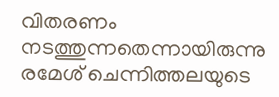വിതരണം നടത്തുന്നതെന്നായിരുന്നു രമേശ് ചെന്നിത്തലയുടെ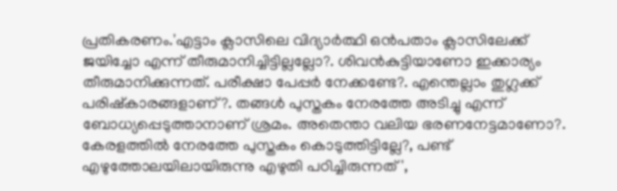പ്രതികരണം.'എട്ടാം ക്ലാസിലെ വിദ്യാര്‍ത്ഥി ഒന്‍പതാം ക്ലാസിലേക്ക് ജയിച്ചോ എന്ന് തീരുമാനിച്ചിട്ടില്ലല്ലോ?. ശിവന്‍കുട്ടിയാണോ ഇക്കാര്യം തീരുമാനിക്കുന്നത്. പരീക്ഷാ പേപ്പര്‍ നേക്കണ്ടേ?. എന്തെല്ലാം തുഗ്ലക്ക് പരിഷ്‌കാരങ്ങളാണ്?. തങ്ങള്‍ പുസ്തകം നേരത്തേ അടിച്ചു എന്ന് ബോധ്യപ്പെടുത്താനാണ് ശ്രമം. അതെന്താ വലിയ ഭരണനേട്ടമാണോ?. കേരളത്തില്‍ നേരത്തേ പുസ്തകം കൊടുത്തിട്ടില്ലേ?, പണ്ട് എഴുത്തോലയിലായിരുന്നു എഴുതി പഠിച്ചിരുന്നത്',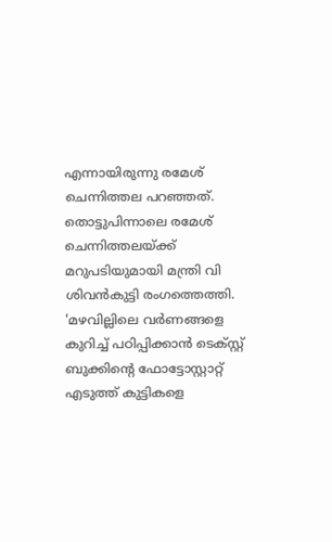എന്നായിരുന്നു രമേശ് ചെന്നിത്തല പറഞ്ഞത്.
തൊട്ടുപിന്നാലെ രമേശ് ചെന്നിത്തലയ്ക്ക് മറുപടിയുമായി മന്ത്രി വി ശിവന്‍കുട്ടി രംഗത്തെത്തി. 'മഴവില്ലിലെ വര്‍ണങ്ങളെ കുറിച്ച് പഠിപ്പിക്കാന്‍ ടെക്സ്റ്റ് ബുക്കിന്റെ ഫോട്ടോസ്റ്റാറ്റ് എടുത്ത് കുട്ടികളെ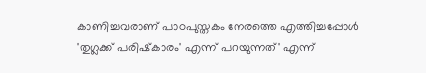കാണിച്ചവരാണ് പാഠപുസ്തകം നേരത്തെ എത്തിച്ചപ്പോള്‍ 'തുഗ്ലക്ക് പരിഷ്‌കാരം' എന്ന് പറയുന്നത്' എന്ന്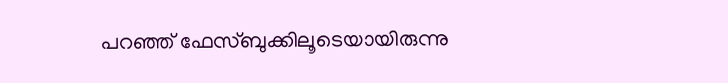പറഞ്ഞ് ഫേസ്ബുക്കിലൂടെയായിരുന്നു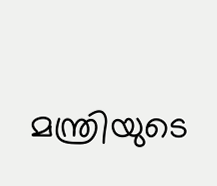മന്ത്രിയുടെ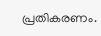പ്രതികരണം.